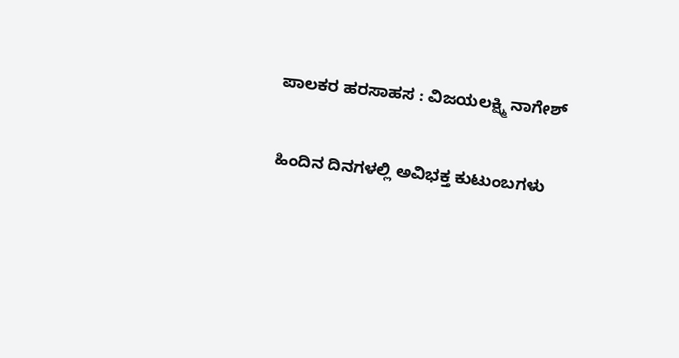ಪಾಲಕರ ಹರಸಾಹಸ : ವಿಜಯಲಕ್ಷ್ಮಿ ನಾಗೇಶ್

ಹಿಂದಿನ ದಿನಗಳಲ್ಲಿ ಅವಿಭಕ್ತ ಕುಟುಂಬಗಳು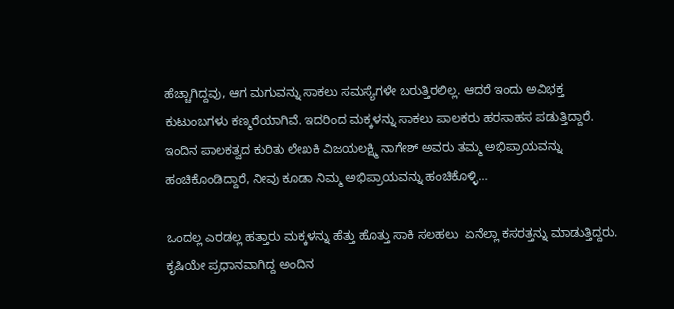ಹೆಚ್ಚಾಗಿದ್ದವು, ಆಗ ಮಗುವನ್ನು ಸಾಕಲು ಸಮಸ್ಯೆಗಳೇ ಬರುತ್ತಿರಲಿಲ್ಲ. ಆದರೆ ಇಂದು ಅವಿಭಕ್ತ ಕುಟುಂಬಗಳು ಕಣ್ಮರೆಯಾಗಿವೆ. ಇದರಿಂದ ಮಕ್ಕಳನ್ನು ಸಾಕಲು ಪಾಲಕರು ಹರಸಾಹಸ ಪಡುತ್ತಿದ್ದಾರೆ. ಇಂದಿನ ಪಾಲಕತ್ವದ ಕುರಿತು ಲೇಖಕಿ ವಿಜಯಲಕ್ಷ್ಮಿ ನಾಗೇಶ್ ಅವರು ತಮ್ಮ ಅಭಿಪ್ರಾಯವನ್ನು ಹಂಚಿಕೊಂಡಿದ್ದಾರೆ, ನೀವು ಕೂಡಾ ನಿಮ್ಮ ಅಭಿಪ್ರಾಯವನ್ನು ಹಂಚಿಕೊಳ್ಳಿ…

ಒಂದಲ್ಲ ಎರಡಲ್ಲ ಹತ್ತಾರು ಮಕ್ಕಳನ್ನು ಹೆತ್ತು ಹೊತ್ತು ಸಾಕಿ ಸಲಹಲು  ಏನೆಲ್ಲಾ ಕಸರತ್ತನ್ನು ಮಾಡುತ್ತಿದ್ದರು. ಕೃಷಿಯೇ ಪ್ರಧಾನವಾಗಿದ್ದ ಅಂದಿನ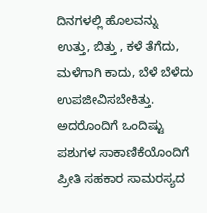ದಿನಗಳಲ್ಲಿ ಹೊಲವನ್ನು ಉತ್ತು, ಬಿತ್ತು , ಕಳೆ ತೆಗೆದು, ಮಳೆಗಾಗಿ ಕಾದು, ಬೆಳೆ ಬೆಳೆದು ಉಪಜೀವಿಸಬೇಕಿತ್ತು. ಅದರೊಂದಿಗೆ ಒಂದಿಷ್ಟು ಪಶುಗಳ ಸಾಕಾಣಿಕೆಯೊಂದಿಗೆ ಪ್ರೀತಿ ಸಹಕಾರ ಸಾಮರಸ್ಯದ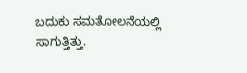ಬದುಕು ಸಮತೋಲನೆಯಲ್ಲಿ ಸಾಗುತ್ತಿತ್ತು.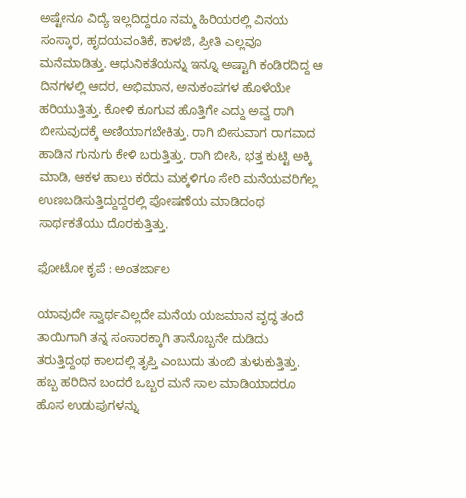ಅಷ್ಟೇನೂ ವಿದ್ಯೆ ಇಲ್ಲದಿದ್ದರೂ ನಮ್ಮ ಹಿರಿಯರಲ್ಲಿ ವಿನಯ ಸಂಸ್ಕಾರ, ಹೃದಯವಂತಿಕೆ, ಕಾಳಜಿ, ಪ್ರೀತಿ ಎಲ್ಲವೂ ಮನೆಮಾಡಿತ್ತು. ಆಧುನಿಕತೆಯನ್ನು ಇನ್ನೂ ಅಷ್ಟಾಗಿ ಕಂಡಿರದಿದ್ದ ಆ ದಿನಗಳಲ್ಲಿ ಆದರ, ಅಭಿಮಾನ, ಅನುಕಂಪಗಳ ಹೊಳೆಯೇ ಹರಿಯುತ್ತಿತ್ತು. ಕೋಳಿ ಕೂಗುವ ಹೊತ್ತಿಗೇ ಎದ್ದು ಅವ್ವ ರಾಗಿ ಬೀಸುವುದಕ್ಕೆ ಅಣಿಯಾಗಬೇಕಿತ್ತು. ರಾಗಿ ಬೀಸುವಾಗ ರಾಗವಾದ ಹಾಡಿನ ಗುನುಗು ಕೇಳಿ ಬರುತ್ತಿತ್ತು. ರಾಗಿ ಬೀಸಿ, ಭತ್ತ ಕುಟ್ಟಿ ಅಕ್ಕಿ ಮಾಡಿ, ಆಕಳ ಹಾಲು ಕರೆದು ಮಕ್ಕಳಿಗೂ ಸೇರಿ ಮನೆಯವರಿಗೆಲ್ಲ ಉಣಬಡಿಸುತ್ತಿದ್ದುದ್ದರಲ್ಲಿ ಪೋಷಣೆಯ ಮಾಡಿದಂಥ ಸಾರ್ಥಕತೆಯು ದೊರಕುತ್ತಿತ್ತು.

ಫೋಟೋ ಕೃಪೆ : ಅಂತರ್ಜಾಲ

ಯಾವುದೇ ಸ್ವಾರ್ಥವಿಲ್ಲದೇ ಮನೆಯ ಯಜಮಾನ ವೃದ್ಧ ತಂದೆ ತಾಯಿಗಾಗಿ ತನ್ನ ಸಂಸಾರಕ್ಕಾಗಿ ತಾನೊಬ್ಬನೇ ದುಡಿದು ತರುತ್ತಿದ್ದಂಥ ಕಾಲದಲ್ಲಿ ತೃಪ್ತಿ ಎಂಬುದು ತುಂಬಿ ತುಳುಕುತ್ತಿತ್ತು. ಹಬ್ಬ ಹರಿದಿನ ಬಂದರೆ ಒಬ್ಬರ ಮನೆ ಸಾಲ ಮಾಡಿಯಾದರೂ ಹೊಸ ಉಡುಪುಗಳನ್ನು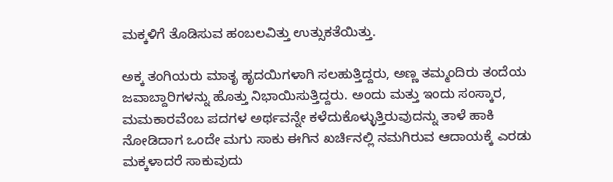ಮಕ್ಕಳಿಗೆ ತೊಡಿಸುವ ಹಂಬಲವಿತ್ತು ಉತ್ಸುಕತೆಯಿತ್ತು.

ಅಕ್ಕ ತಂಗಿಯರು ಮಾತೃ ಹೃದಯಿಗಳಾಗಿ ಸಲಹುತ್ತಿದ್ದರು, ಅಣ್ಣ ತಮ್ಮಂದಿರು ತಂದೆಯ ಜವಾಬ್ದಾರಿಗಳನ್ನು ಹೊತ್ತು ನಿಭಾಯಿಸುತ್ತಿದ್ದರು. ಅಂದು ಮತ್ತು ಇಂದು ಸಂಸ್ಕಾರ, ಮಮಕಾರವೆಂಬ ಪದಗಳ ಅರ್ಥವನ್ನೇ ಕಳೆದುಕೊಳ್ಳುತ್ತಿರುವುದನ್ನು ತಾಳೆ ಹಾಕಿ ನೋಡಿದಾಗ ಒಂದೇ ಮಗು ಸಾಕು ಈಗಿನ ಖರ್ಚಿನಲ್ಲಿ ನಮಗಿರುವ ಆದಾಯಕ್ಕೆ ಎರಡು ಮಕ್ಕಳಾದರೆ ಸಾಕುವುದು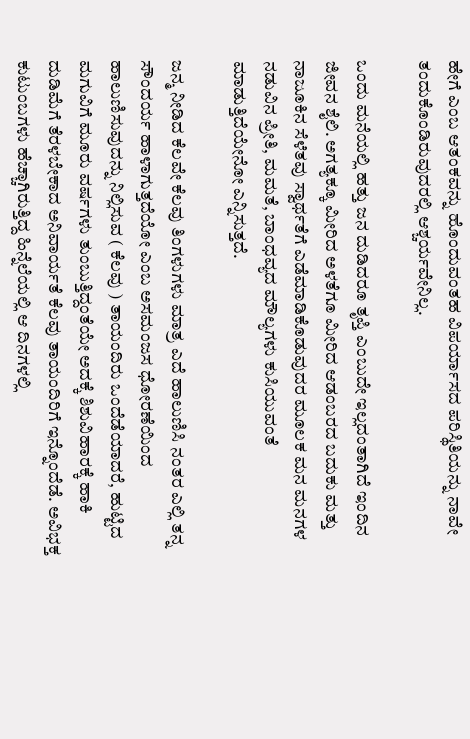ಹೇಗೆ ಎಂಬ ಆತಂಕವನ್ನು ಹೊಂದುವಂತಹ ವಿಪರ್ಯಾಸದ ಪರಿಸ್ಥಿತಿಯನ್ನು ನಾವೇ ತಂದುಕೊಂಡಿರುವುದರಲ್ಲಿ ಆಶ್ಚರ್ಯವೇನಿಲ್ಲ.

ಒಂದು ಮನೆಯಲ್ಲಿ ಹತ್ತು ಜನ ದುಡಿದರೂ ತೃಪ್ತಿ ಎಂಬುದೇ ಇಲ್ಲದಂತಾಗಿದೆ ಇಂದಿನ ಜೀವನ ಶೈಲಿ. ಅಗತ್ಯಕ್ಕೂ ಮೀರಿದ ಅಳತೆಗೂ ಮೀರಿದ ಆಡಂಬರದ ಬದುಕು ಮತ್ತು ನಾಜೂಕಿನ ಸೆಳೆತವು ಸ್ವಾರ್ಥತೆಗೆ ಎಡೆಮಾಡಿಕೊಡುವುದರ ಮೂಲಕ ಮನ ಮನಗಳ ನಡುವಿನ ಪ್ರೀತಿ, ಮಮತೆ, ಬಾಂಧವ್ಯದ ಮೌಲ್ಯಗಳು ಕುಸಿಯುವಂತೆ ಮಾಡುತ್ತಿದೆಯೇನೋ ಎನ್ನಿಸುತ್ತದೆ.

ಜನ್ಮ ನೀಡಿದ ಕೆಲವೇ ಕೆಲವು ತಿಂಗಳುಗಳು ಮಾತ್ರ ಎದೆ ಹಾಲುಣಿಸಿ ನಂತರ ಎಲ್ಲಿ ತನ್ನ ಸೌಂದರ್ಯ ಹಾಳಾಗುತ್ತದೆಯೋ ಎಂಬ ಅಸಮಂಜಸ ಧೋರಣೆಯಿಂದ ಹಾಲುಣಿಸುವುದನ್ನು ನಿಲ್ಲಿಸುವ ( ಕೆಲವು ) ತಾಯಂದಿರು ಒಂದೆಡೆಯಾದರೆ, ಹುಟ್ಟಿದ ಮಗುವಿಗೆ ಮೂರು ವರ್ಷಗಳು ತುಂಬುತ್ತಿದ್ದಂತೆಯೇ ಅದಕ್ಕೆ ಶಿಶುವಿಹಾರಕ್ಕೆ ಹಾಕಿ ದುಡಿಮೆಗೆ ತೆರಳಬೇಕಾದ ಅನಿವಾರ್ಯತೆ ಕೆಲವು ತಾಯಂದಿರಿಗೆ ಇನ್ನೊಂದೆಡೆ. ಅವಿಭಕ್ತ ಕುಟುಂಬಗಳು ಹೆಚ್ಚಾಗಿರುತ್ತಿದ್ದ ಹಿನ್ನೆಲೆಯಲ್ಲಿ ಆ ದಿನಗಳಲ್ಲಿ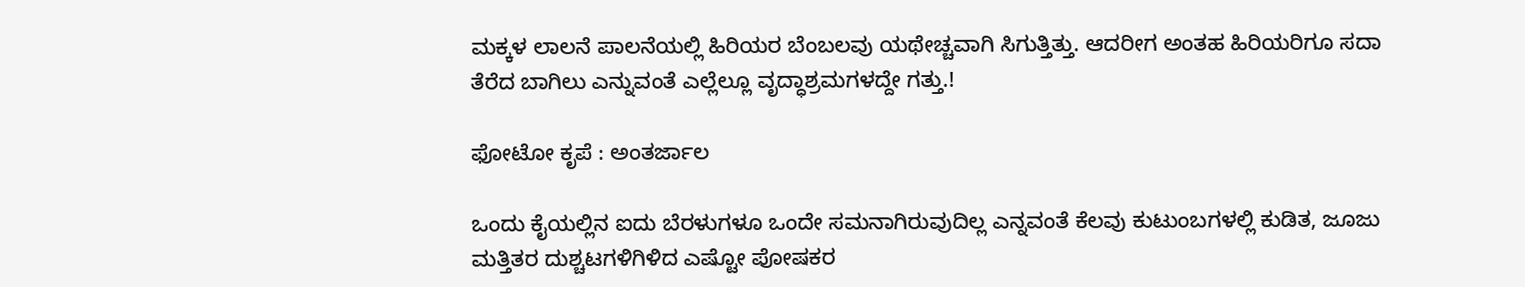ಮಕ್ಕಳ ಲಾಲನೆ ಪಾಲನೆಯಲ್ಲಿ ಹಿರಿಯರ ಬೆಂಬಲವು ಯಥೇಚ್ಚವಾಗಿ ಸಿಗುತ್ತಿತ್ತು. ಆದರೀಗ ಅಂತಹ ಹಿರಿಯರಿಗೂ ಸದಾ ತೆರೆದ ಬಾಗಿಲು ಎನ್ನುವಂತೆ ಎಲ್ಲೆಲ್ಲೂ ವೃದ್ಧಾಶ್ರಮಗಳದ್ದೇ ಗತ್ತು.!

ಫೋಟೋ ಕೃಪೆ : ಅಂತರ್ಜಾಲ

ಒಂದು ಕೈಯಲ್ಲಿನ ಐದು ಬೆರಳುಗಳೂ ಒಂದೇ ಸಮನಾಗಿರುವುದಿಲ್ಲ ಎನ್ನವಂತೆ ಕೆಲವು ಕುಟುಂಬಗಳಲ್ಲಿ ಕುಡಿತ, ಜೂಜು ಮತ್ತಿತರ ದುಶ್ಚಟಗಳಿಗಿಳಿದ ಎಷ್ಟೋ ಪೋಷಕರ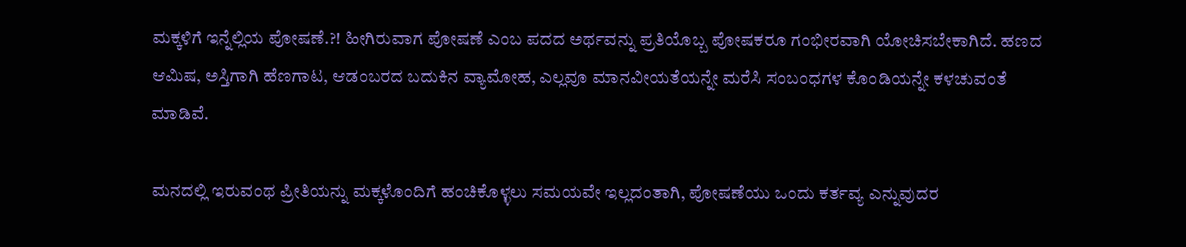ಮಕ್ಕಳಿಗೆ ಇನ್ನೆಲ್ಲಿಯ ಪೋಷಣೆ.?! ಹೀಗಿರುವಾಗ ಪೋಷಣೆ ಎಂಬ ಪದದ ಅರ್ಥವನ್ನು ಪ್ರತಿಯೊಬ್ಬ ಪೋಷಕರೂ ಗಂಭೀರವಾಗಿ ಯೋಚಿಸಬೇಕಾಗಿದೆ. ಹಣದ ಆಮಿಷ, ಅಸ್ತಿಗಾಗಿ ಹೆಣಗಾಟ, ಆಡಂಬರದ ಬದುಕಿನ ವ್ಯಾಮೋಹ, ಎಲ್ಲವೂ ಮಾನವೀಯತೆಯನ್ನೇ ಮರೆಸಿ ಸಂಬಂಧಗಳ ಕೊಂಡಿಯನ್ನೇ ಕಳಚುವಂತೆ ಮಾಡಿವೆ.

ಮನದಲ್ಲಿ ಇರುವಂಥ ಪ್ರೀತಿಯನ್ನು ಮಕ್ಕಳೊಂದಿಗೆ ಹಂಚಿಕೊಳ್ಳಲು ಸಮಯವೇ ಇಲ್ಲದಂತಾಗಿ, ಪೋಷಣೆಯು ಒಂದು ಕರ್ತವ್ಯ ಎನ್ನುವುದರ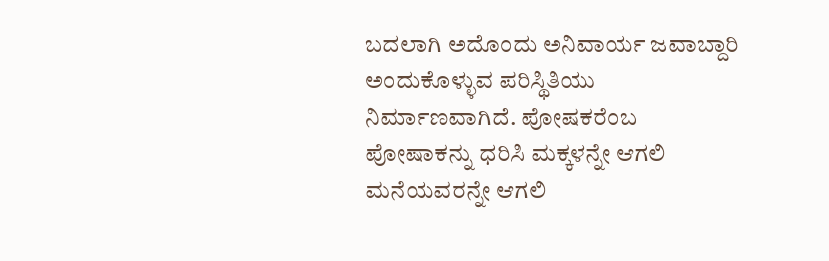ಬದಲಾಗಿ ಅದೊಂದು ಅನಿವಾರ್ಯ ಜವಾಬ್ದಾರಿ ಅಂದುಕೊಳ್ಳುವ ಪರಿಸ್ಥಿತಿಯು ನಿರ್ಮಾಣವಾಗಿದೆ. ಪೋಷಕರೆಂಬ ಪೋಷಾಕನ್ನು ಧರಿಸಿ ಮಕ್ಕಳನ್ನೇ ಆಗಲಿ ಮನೆಯವರನ್ನೇ ಆಗಲಿ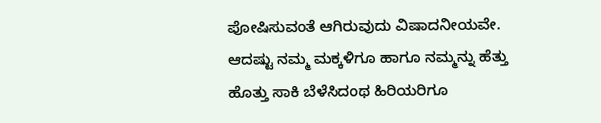ಪೋಷಿಸುವಂತೆ ಆಗಿರುವುದು ವಿಷಾದನೀಯವೇ. ಆದಷ್ಟು ನಮ್ಮ ಮಕ್ಕಳಿಗೂ ಹಾಗೂ ನಮ್ಮನ್ನು ಹೆತ್ತು ಹೊತ್ತು ಸಾಕಿ ಬೆಳೆಸಿದಂಥ ಹಿರಿಯರಿಗೂ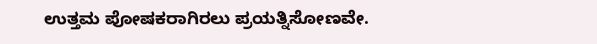ಉತ್ತಮ ಪೋಷಕರಾಗಿರಲು ಪ್ರಯತ್ನಿಸೋಣವೇ.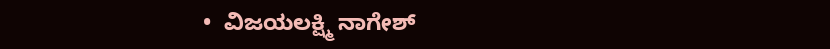•  ವಿಜಯಲಕ್ಷ್ಮಿ ನಾಗೇಶ್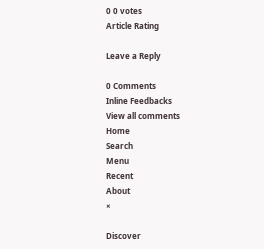0 0 votes
Article Rating

Leave a Reply

0 Comments
Inline Feedbacks
View all comments
Home
Search
Menu
Recent
About
×

Discover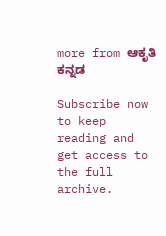more from ಆಕೃತಿ ಕನ್ನಡ

Subscribe now to keep reading and get access to the full archive.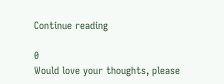Continue reading

0
Would love your thoughts, please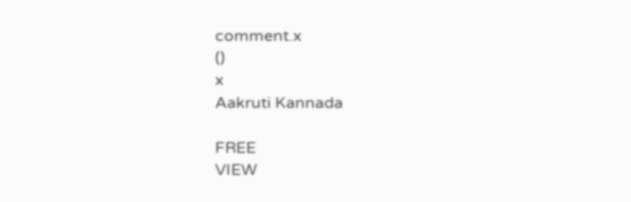comment.x
()
x
Aakruti Kannada

FREE
VIEW